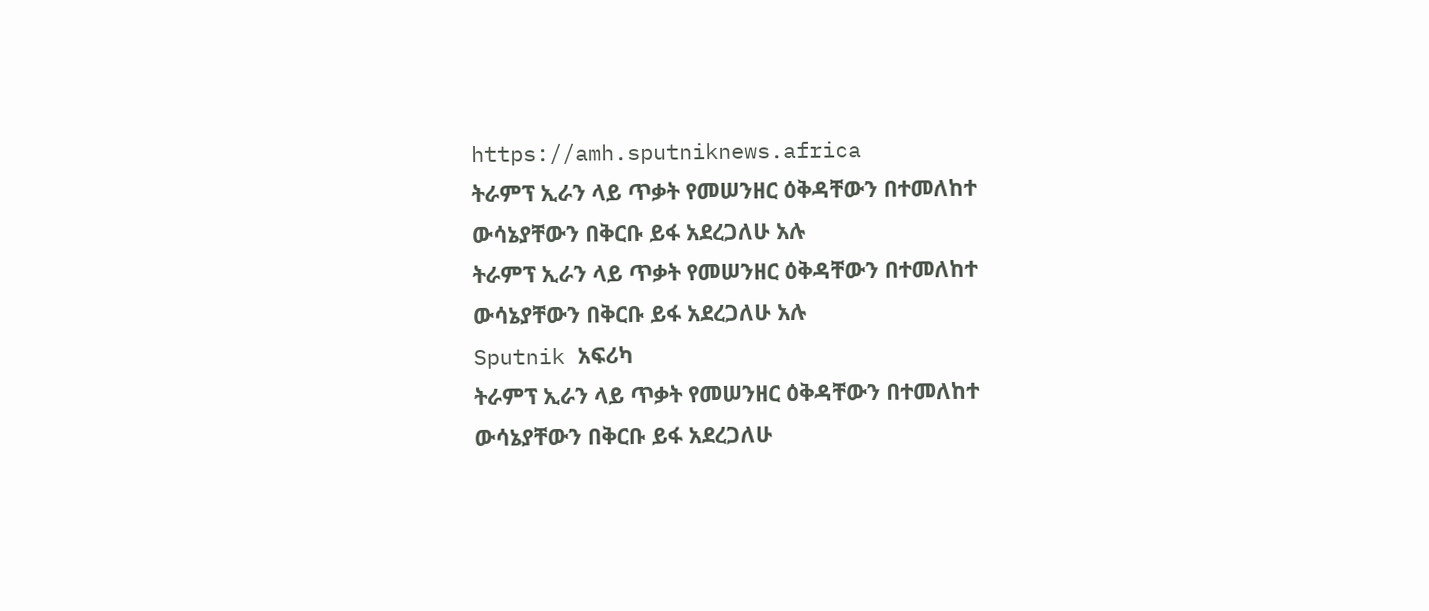https://amh.sputniknews.africa
ትራምፕ ኢራን ላይ ጥቃት የመሠንዘር ዕቅዳቸውን በተመለከተ ውሳኔያቸውን በቅርቡ ይፋ አደረጋለሁ አሉ
ትራምፕ ኢራን ላይ ጥቃት የመሠንዘር ዕቅዳቸውን በተመለከተ ውሳኔያቸውን በቅርቡ ይፋ አደረጋለሁ አሉ
Sputnik አፍሪካ
ትራምፕ ኢራን ላይ ጥቃት የመሠንዘር ዕቅዳቸውን በተመለከተ ውሳኔያቸውን በቅርቡ ይፋ አደረጋለሁ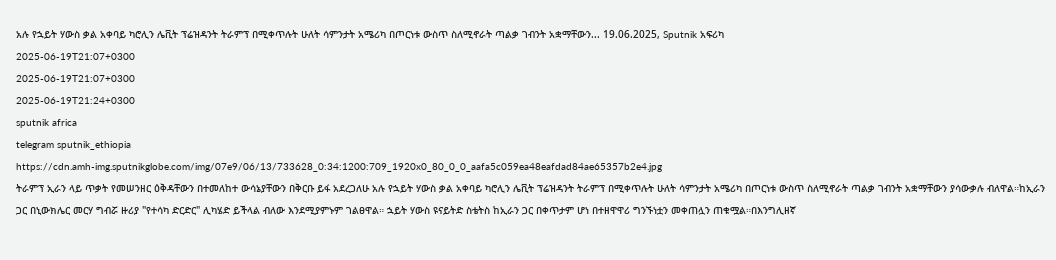አሉ የኋይት ሃውስ ቃል አቀባይ ካሮሊን ሌቪት ፕሬዝዳንት ትራምፕ በሚቀጥሉት ሁለት ሳምንታት አሜሪካ በጦርነቱ ውስጥ ስለሚኖራት ጣልቃ ገብንት አቋማቸውን... 19.06.2025, Sputnik አፍሪካ
2025-06-19T21:07+0300
2025-06-19T21:07+0300
2025-06-19T21:24+0300
sputnik africa
telegram sputnik_ethiopia
https://cdn.amh-img.sputnikglobe.com/img/07e9/06/13/733628_0:34:1200:709_1920x0_80_0_0_aafa5c059ea48eafdad84ae65357b2e4.jpg
ትራምፕ ኢራን ላይ ጥቃት የመሠንዘር ዕቅዳቸውን በተመለከተ ውሳኔያቸውን በቅርቡ ይፋ አደረጋለሁ አሉ የኋይት ሃውስ ቃል አቀባይ ካሮሊን ሌቪት ፕሬዝዳንት ትራምፕ በሚቀጥሉት ሁለት ሳምንታት አሜሪካ በጦርነቱ ውስጥ ስለሚኖራት ጣልቃ ገብንት አቋማቸውን ያሳውቃሉ ብለዋል።ከኢራን ጋር በኒውክሌር መርሃ ግብሯ ዙሪያ "የተሳካ ድርድር" ሊካሄድ ይችላል ብለው እንደሚያምኑም ገልፀዋል። ኋይት ሃውስ ዩናይትድ ስቴትስ ከኢራን ጋር በቀጥታም ሆነ በተዘዋዋሪ ግንኙነቷን መቀጠሏን ጠቁሟል።በእንግሊዘኛ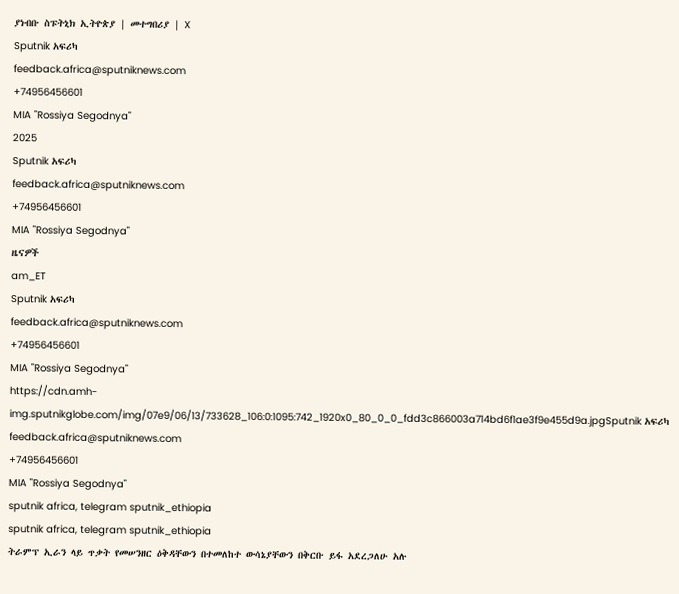ያነብቡ ስፑትኒክ ኢትዮጵያ | መተግበሪያ | X
Sputnik አፍሪካ
feedback.africa@sputniknews.com
+74956456601
MIA "Rossiya Segodnya"
2025
Sputnik አፍሪካ
feedback.africa@sputniknews.com
+74956456601
MIA "Rossiya Segodnya"
ዜናዎች
am_ET
Sputnik አፍሪካ
feedback.africa@sputniknews.com
+74956456601
MIA "Rossiya Segodnya"
https://cdn.amh-img.sputnikglobe.com/img/07e9/06/13/733628_106:0:1095:742_1920x0_80_0_0_fdd3c866003a714bd6f1ae3f9e455d9a.jpgSputnik አፍሪካ
feedback.africa@sputniknews.com
+74956456601
MIA "Rossiya Segodnya"
sputnik africa, telegram sputnik_ethiopia
sputnik africa, telegram sputnik_ethiopia
ትራምፕ ኢራን ላይ ጥቃት የመሠንዘር ዕቅዳቸውን በተመለከተ ውሳኔያቸውን በቅርቡ ይፋ አደረጋለሁ አሉ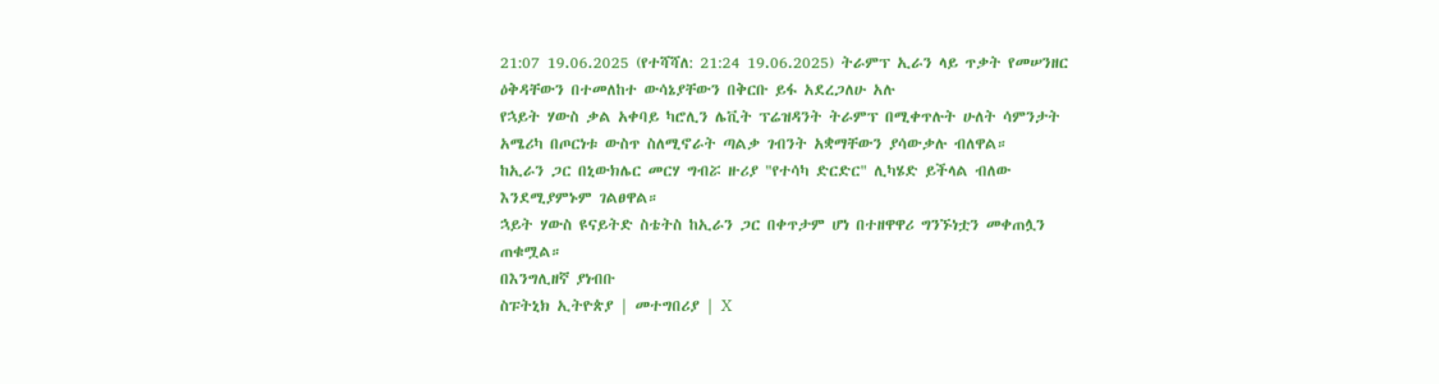21:07 19.06.2025 (የተሻሻለ: 21:24 19.06.2025) ትራምፕ ኢራን ላይ ጥቃት የመሠንዘር ዕቅዳቸውን በተመለከተ ውሳኔያቸውን በቅርቡ ይፋ አደረጋለሁ አሉ
የኋይት ሃውስ ቃል አቀባይ ካሮሊን ሌቪት ፕሬዝዳንት ትራምፕ በሚቀጥሉት ሁለት ሳምንታት አሜሪካ በጦርነቱ ውስጥ ስለሚኖራት ጣልቃ ገብንት አቋማቸውን ያሳውቃሉ ብለዋል።
ከኢራን ጋር በኒውክሌር መርሃ ግብሯ ዙሪያ "የተሳካ ድርድር" ሊካሄድ ይችላል ብለው እንደሚያምኑም ገልፀዋል።
ኋይት ሃውስ ዩናይትድ ስቴትስ ከኢራን ጋር በቀጥታም ሆነ በተዘዋዋሪ ግንኙነቷን መቀጠሏን ጠቁሟል።
በእንግሊዘኛ ያነብቡ
ስፑትኒክ ኢትዮጵያ | መተግበሪያ | X